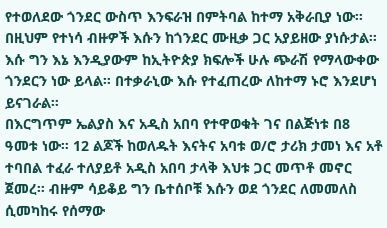የተወለደው ጎንደር ውስጥ እንፍራዝ በምትባል ከተማ አቅራቢያ ነው። በዚህም የተነሳ ብዙዎች እሱን ከጎንደር ሙዚቃ ጋር አያይዘው ያነሱታል። እሱ ግን እኔ እንዲያውም ከኢትዮጵያ ክፍሎች ሁሉ ጭራሽ የማላውቀው ጎንደርን ነው ይላል። በተቃራኒው እሱ የተፈጠረው ለከተማ ኑሮ እንደሆነ ይናገራል።
በእርግጥም ኤልያስ እና አዲስ አበባ የተዋወቁት ገና በልጅነቱ በ8 ዓመቱ ነው። 12 ልጆች ከወለዱት እናትና አባቱ ወ/ሮ ታሪክ ታመነ እና አቶ ተባበል ተፈራ ተለያይቶ አዲስ አበባ ታላቅ እህቱ ጋር መጥቶ መኖር ጀመረ። ብዙም ሳይቆይ ግን ቤተሰቦቹ እሱን ወደ ጎንደር ለመመለስ ሲመካከሩ የሰማው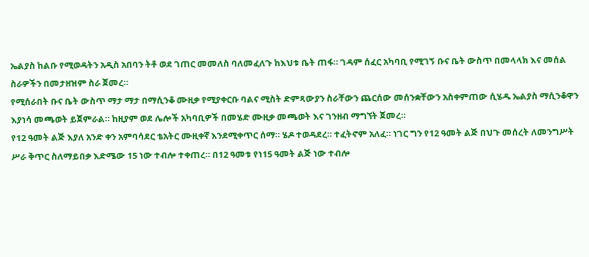ኤልያስ ከልቡ የሚወዳትን አዲስ አበባን ትቶ ወደ ገጠር መመለስ ባለመፈለጉ ከእህቱ ቤት ጠፋ። ገዳም ሰፈር አካባቢ የሚገኝ ቡና ቤት ውስጥ በመላላክ እና መሰል ስራዎችን በመታዘዝም ስራ ጀመረ።
የሚሰራበት ቡና ቤት ውስጥ ማታ ማታ በማሲንቆ ሙዚቃ የሚያቀርቡ ባልና ሚስት ድምጻውያን ስራቸውን ጨርሰው መሰንቋቸውን አስቀምጠው ሲሄዱ ኤልያስ ማሲንቆዋን እያነሳ መጫወት ይጀምራል። ከዚያም ወደ ሌሎች አካባቢዎች በመሄድ ሙዚቃ መጫወት እና ገንዘብ ማግኘት ጀመረ።
የ12 ዓመት ልጅ እያለ አንድ ቀን አምባሳደር ቴአትር ሙዚቀኛ እንደሚቀጥር ሰማ። ሄዶ ተወዳደረ። ተፈትኖም አለፈ። ነገር ግን የ12 ዓመት ልጅ በህጉ መሰረት ለመንግሥት ሥራ ቅጥር ስለማይበቃ እድሜው 15 ነው ተብሎ ተቀጠረ። በ12 ዓመቱ የነ15 ዓመት ልጅ ነው ተብሎ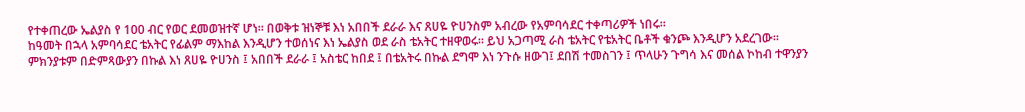የተቀጠረው ኤልያስ የ 100 ብር የወር ደመወዝተኛ ሆነ። በወቅቱ ዝነኞቹ እነ አበበች ደራራ እና ጸሀዬ ዮሀንስም አብረው የአምባሳደር ተቀጣሪዎች ነበሩ።
ከዓመት በኋላ አምባሳደር ቴአትር የፊልም ማእከል እንዲሆን ተወሰነና እነ ኤልያስ ወደ ራስ ቴአትር ተዘዋወሩ። ይህ አጋጣሚ ራስ ቴአትር የቴአትር ቤቶች ቁንጮ እንዲሆን አደረገው። ምክንያቱም በድምጻውያን በኩል እነ ጸሀዬ ዮሀንስ ፤ አበበች ደራራ ፤ አስቴር ከበደ ፤ በቴአትሩ በኩል ደግሞ እነ ንጉሱ ዘውገ፤ ደበሽ ተመስገን ፤ ጥላሁን ጉግሳ እና መሰል ኮከብ ተዋንያን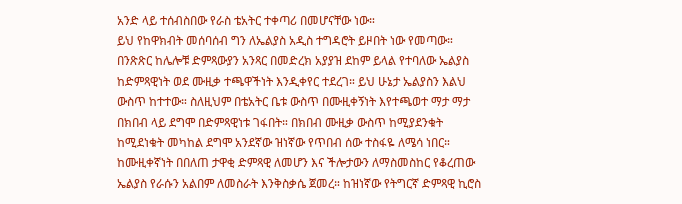አንድ ላይ ተሰብስበው የራስ ቴአትር ተቀጣሪ በመሆናቸው ነው።
ይህ የከዋክብት መሰባሰብ ግን ለኤልያስ አዲስ ተግዳሮት ይዞበት ነው የመጣው። በንጽጽር ከሌሎቹ ድምጻውያን አንጻር በመድረክ አያያዝ ደከም ይላል የተባለው ኤልያስ ከድምጻዊነት ወደ ሙዚቃ ተጫዋችነት እንዲቀየር ተደረገ። ይህ ሁኔታ ኤልያስን እልህ ውስጥ ከተተው። ስለዚህም በቴአትር ቤቱ ውስጥ በሙዚቀኝነት እየተጫወተ ማታ ማታ በክበብ ላይ ደግሞ በድምጻዊነቱ ገፋበት። በክበብ ሙዚቃ ውስጥ ከሚያደንቁት ከሚደነቁት መካከል ደግሞ አንደኛው ዝነኛው የጥበብ ሰው ተስፋዬ ለሜሳ ነበር።
ከሙዚቀኛነት በበለጠ ታዋቂ ድምጻዊ ለመሆን እና ችሎታውን ለማስመስከር የቆረጠው ኤልያስ የራሱን አልበም ለመስራት እንቅስቃሴ ጀመረ። ከዝነኛው የትግርኛ ድምጻዊ ኪሮስ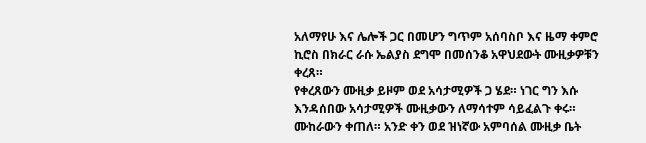አለማየሁ እና ሌሎች ጋር በመሆን ግጥም አሰባስቦ እና ዜማ ቀምሮ ኪሮስ በክራር ራሱ ኤልያስ ደግሞ በመሰንቆ አዋህደውት ሙዚቃዎቹን ቀረጸ።
የቀረጸውን ሙዚቃ ይዞም ወደ አሳታሚዎች ጋ ሄደ። ነገር ግን እሱ እንዳሰበው አሳታሚዎች ሙዚቃውን ለማሳተም ሳይፈልጉ ቀሩ። ሙከራውን ቀጠለ። አንድ ቀን ወደ ዝነኛው አምባሰል ሙዚቃ ቤት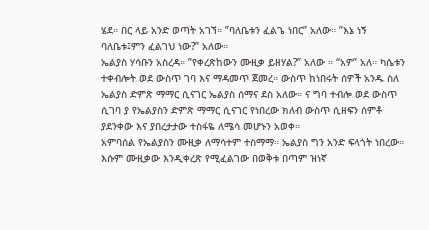ሄደ። በር ላይ አንድ ወጣት አገኘ። ”ባለቤቱን ፈልጌ ነበር” አለው። ”እኔ ነኝ ባለቤቱ፤ምን ፈልገህ ነው?” አለው።
ኤልያስ ሃሳቡን አስረዳ። ”የቀረጽከውን ሙዚቃ ይዘሃል?” አለው ። “አዎ” አለ። ካሴቱን ተቀብሎት ወደ ውስጥ ገባ እና ማዳመጥ ጀመረ። ውስጥ ከነበሩት ሰዎች አንዱ ስለ ኤልያስ ድምጽ ማማር ሲናገር ኤልያስ ሰማና ደስ አለው። ና ግባ ተብሎ ወደ ውስጥ ሲገባ ያ የኤልያስን ድምጽ ማማር ሲናገር የነበረው ክለብ ውስጥ ሲዘፍን ሰምቶ ያደንቀው እና ያበረታታው ተስፋዬ ለሜሳ መሆኑን አወቀ።
አምባሰል የኤልያስን ሙዚቃ ለማሳተም ተስማማ። ኤልያስ ግን አንድ ፍላጎት ነበረው። እሱም ሙዚቃው እንዲቀረጽ የሚፈልገው በወቅቱ በጣም ዝነኛ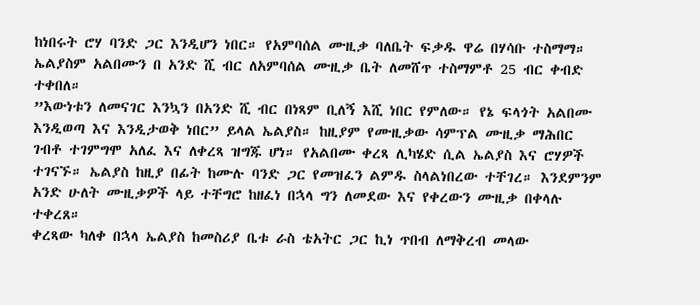ከነበሩት ሮሃ ባንድ ጋር እንዲሆን ነበር። የአምባሰል ሙዚቃ ባለቤት ፍቃዱ ዋሬ በሃሳቡ ተስማማ። ኤልያስም አልበሙን በ አንድ ሺ ብር ለአምባሰል ሙዚቃ ቤት ለመሸጥ ተስማምቶ 25 ብር ቀብድ ተቀበለ።
”እውነቱን ለመናገር እንኳን በአንድ ሺ ብር በነጻም ቢለኝ እሺ ነበር የምለው። የኔ ፍላጎት አልበሙ እንዲወጣ እና እንዲታወቅ ነበር” ይላል ኤልያስ። ከዚያም የሙዚቃው ሳምፕል ሙዚቃ ማሕበር ገብቶ ተገምግሞ አለፈ እና ለቀረጻ ዝግጁ ሆነ። የአልበሙ ቀረጻ ሊካሄድ ሲል ኤልያስ እና ሮሃዎች ተገናኙ። ኤልያስ ከዚያ በፊት ከሙሉ ባንድ ጋር የመዝፈን ልምዱ ስላልነበረው ተቸገረ። እንደምንም አንድ ሁለት ሙዚቃዎች ላይ ተቸግሮ ከዘፈነ በኋላ ግን ለመደው እና የቀረውን ሙዚቃ በቀላሉ ተቀረጸ።
ቀረጻው ካለቀ በኋላ ኤልያስ ከመስሪያ ቤቱ ራስ ቴአትር ጋር ኪነ ጥበብ ለማቅረብ መላው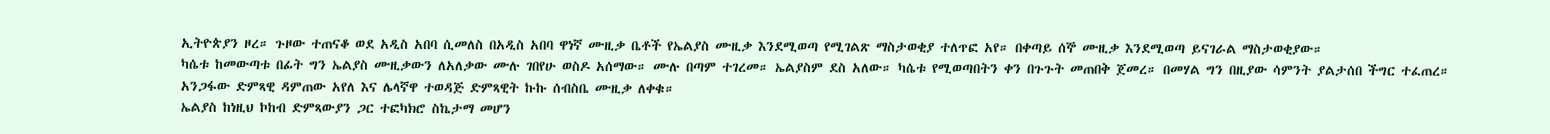ኢትዮጵያን ዞረ። ጉዞው ተጠናቆ ወደ አዲስ አበባ ሲመለስ በአዲስ አበባ ዋነኛ ሙዚቃ ቤቶች የኤልያስ ሙዚቃ እንደሚወጣ የሚገልጽ ማስታወቂያ ተለጥፎ አየ። በቀጣይ ሰኞ ሙዚቃ እንደሚወጣ ይናገራል ማስታወቂያው።
ካሴቱ ከመውጣቱ በፊት ግን ኤልያስ ሙዚቃውን ለአለቃው ሙሉ ገበየሁ ወስዶ አሰማው። ሙሉ በጣም ተገረመ። ኤልያስም ደስ አለው። ካሴቱ የሚወጣበትን ቀን በጉጉት መጠበቅ ጀመረ። በመሃል ግን በዚያው ሳምንት ያልታሰበ ችግር ተፈጠረ። አንጋፋው ድምጻዊ ዳምጠው አየለ እና ሌላኛዋ ተወዳጅ ድምጻዊት ኩኩ ሰብስቤ ሙዚቃ ለቀቁ።
ኤልያስ ከነዚህ ኮከብ ድምጻውያን ጋር ተፎካክሮ ስኬታማ መሆን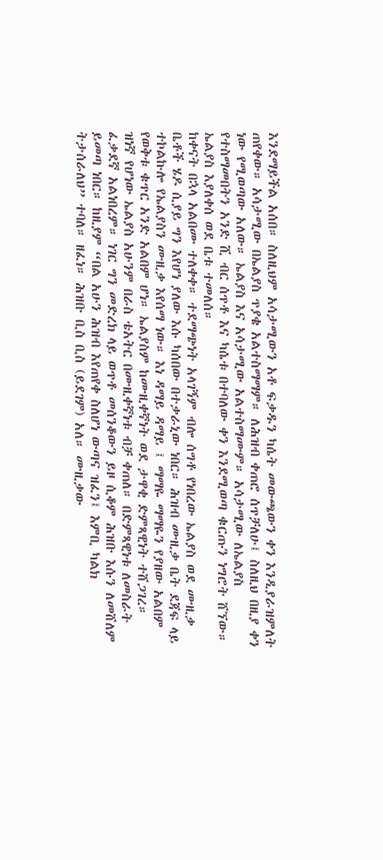እንደማይችል አሰበ። ስለዚህም አሳታሚውን አቶ ፍቃዱን ካሴት መውጫውን ቀን እንዲያራዝምለት ጠየቀው። አሳታሚው በኤልያስ ጥያቄ አልተስማማም። ለሕዝብ ቀጠሮ ሰጥቻለሁ፤ ስለዚህ በዚያ ቀን ነው የሚወጣው አለው። ኤልያስ እና አሳታሚው አልተስማሙም። አሳታሚው ለኤልያስ የተስማመበትን አንድ ሺ ብር ሰጥቶ እና ካሴቱ በተባለው ቀን እንደሚወጣ ቁርጡን ነግሮት ሸኘው። ኤልያስ እያለቀሰ ወደ ቤቱ ተመለሰ።
ከቀናት በኋላ አልበሙ ተለቀቀ። ተደማጭነት አላገኝም ብሎ ሰግቶ የነበረው ኤልያስ ወደ ሙዚቃ ቤቶች ሄዶ ሲያይ ግን እየሆነ ያለው እሱ ካሰበው በተቃራኒው ነበር። ሕዝብ ሙዚቃ ቤት ደጃፍ ላይ ተኮልኩሎ የኤልያስን ሙዚቃ እየሰማ ነው። እነ ዳማይ ዳማይ ፤ ማማዬ ማማዬን የያዘው አልበም የወቅቱ ቁጥር አንድ አልበም ሆነ። ኤልያስም ከሙዚቀኛነት ወደ ታዋቂ ድምጻዊነት ተሸጋገረ።
ዝነኛ የሆነው ኤልያስ አሁንም በራስ ቴአትር በሙዚቀኛነቱ ብቻ ቀጠለ። በድምጻዊነቱ ለመስራት ፈቃደኛ አልነበረም። ነገር ግን መድረክ ላይ ወጥቶ መሰንቆውን ይዞ ሲቆም ሕዝቡ እሱን ለመሸለም ይመጣ ነበር። ከዚያም “በል አሁን ሕዝብ እየጠየቀ ስለሆነ ውጣና ዝፈን፤ እምቢ ካልክ ትታሰራለህ” ተባለ። ዘፈነ። ሕዝቡ ቢስ ቢስ (ይደገም) አለ። ሙዚቃው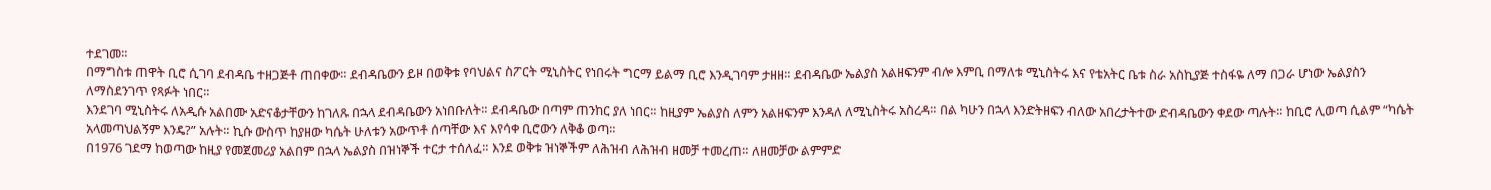ተደገመ።
በማግስቱ ጠዋት ቢሮ ሲገባ ደብዳቤ ተዘጋጅቶ ጠበቀው። ደብዳቤውን ይዞ በወቅቱ የባህልና ስፖርት ሚኒስትር የነበሩት ግርማ ይልማ ቢሮ እንዲገባም ታዘዘ። ደብዳቤው ኤልያስ አልዘፍንም ብሎ እምቢ በማለቱ ሚኒስትሩ እና የቴአትር ቤቱ ስራ አስኪያጅ ተስፋዬ ለማ በጋራ ሆነው ኤልያስን ለማስደንገጥ የጻፉት ነበር።
እንደገባ ሚኒስትሩ ለአዲሱ አልበሙ አድናቆታቸውን ከገለጹ በኋላ ደብዳቤውን አነበቡለት። ደብዳቤው በጣም ጠንከር ያለ ነበር። ከዚያም ኤልያስ ለምን አልዘፍንም እንዳለ ለሚኒስትሩ አስረዳ። በል ካሁን በኋላ እንድትዘፍን ብለው አበረታትተው ድብዳቤውን ቀደው ጣሉት። ከቢሮ ሊወጣ ሲልም “ካሴት አላመጣህልኝም እንዴ?” አሉት። ኪሱ ውስጥ ከያዘው ካሴት ሁለቱን አውጥቶ ሰጣቸው እና እየሳቀ ቢሮውን ለቅቆ ወጣ።
በ1976 ገደማ ከወጣው ከዚያ የመጀመሪያ አልበም በኋላ ኤልያስ በዝነኞች ተርታ ተሰለፈ። እንደ ወቅቱ ዝነኞችም ለሕዝብ ለሕዝብ ዘመቻ ተመረጠ። ለዘመቻው ልምምድ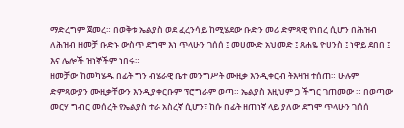ማድረግም ጀመረ። በወቅቱ ኤልያስ ወደ ፈረንሳይ ከሚሄደው ቡድን መሪ ድምጻዊ የነበረ ሲሆን በሕዝብ ለሕዝብ ዘመቻ ቡድኑ ውስጥ ደግሞ እነ ጥላሁን ገሰሰ ፤ መሀሙድ አህመድ ፤ ጸሐዬ ዮሀንስ ፤ ነዋይ ደበበ ፤ እና ሌሎች ዝነኞችም ነበሩ።
ዘመቻው ከመካሄዱ በፊት ግን ብሄራዊ ቤተ መንግሥት ሙዚቃ እንዲቀርብ ትእዛዝ ተሰጠ። ሁሉም ድምጻውያን ሙዚቃቸውን እንዲያቀርቡም ፕሮግራም ወጣ። ኤልያስ እዚህም ጋ ችግር ገጠመው ። በወጣው መርሃ ግብር መሰረት የኤልያስ ተራ አስረኛ ሲሆን፣ ከሱ በፊት ዘጠነኛ ላይ ያለው ደግሞ ጥላሁን ገሰሰ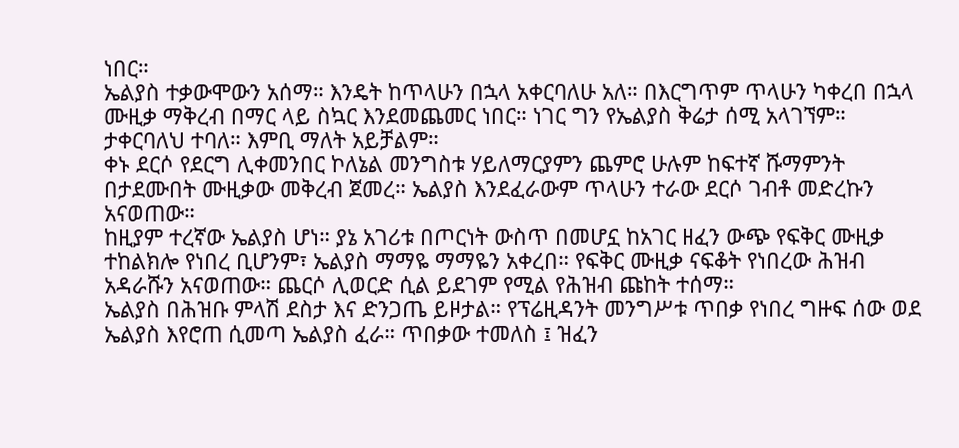ነበር።
ኤልያስ ተቃውሞውን አሰማ። እንዴት ከጥላሁን በኋላ አቀርባለሁ አለ። በእርግጥም ጥላሁን ካቀረበ በኋላ ሙዚቃ ማቅረብ በማር ላይ ስኳር እንደመጨመር ነበር። ነገር ግን የኤልያስ ቅሬታ ሰሚ አላገኘም። ታቀርባለህ ተባለ። እምቢ ማለት አይቻልም።
ቀኑ ደርሶ የደርግ ሊቀመንበር ኮለኔል መንግስቱ ሃይለማርያምን ጨምሮ ሁሉም ከፍተኛ ሹማምንት በታደሙበት ሙዚቃው መቅረብ ጀመረ። ኤልያስ እንደፈራውም ጥላሁን ተራው ደርሶ ገብቶ መድረኩን አናወጠው።
ከዚያም ተረኛው ኤልያስ ሆነ። ያኔ አገሪቱ በጦርነት ውስጥ በመሆኗ ከአገር ዘፈን ውጭ የፍቅር ሙዚቃ ተከልክሎ የነበረ ቢሆንም፣ ኤልያስ ማማዬ ማማዬን አቀረበ። የፍቅር ሙዚቃ ናፍቆት የነበረው ሕዝብ አዳራሹን አናወጠው። ጨርሶ ሊወርድ ሲል ይደገም የሚል የሕዝብ ጩከት ተሰማ።
ኤልያስ በሕዝቡ ምላሽ ደስታ እና ድንጋጤ ይዞታል። የፕሬዚዳንት መንግሥቱ ጥበቃ የነበረ ግዙፍ ሰው ወደ ኤልያስ እየሮጠ ሲመጣ ኤልያስ ፈራ። ጥበቃው ተመለስ ፤ ዝፈን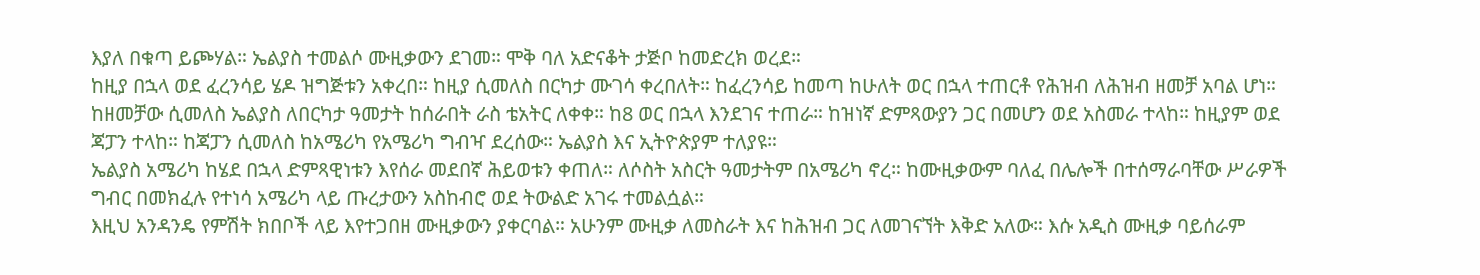እያለ በቁጣ ይጮሃል። ኤልያስ ተመልሶ ሙዚቃውን ደገመ። ሞቅ ባለ አድናቆት ታጅቦ ከመድረክ ወረደ።
ከዚያ በኋላ ወደ ፈረንሳይ ሄዶ ዝግጅቱን አቀረበ። ከዚያ ሲመለስ በርካታ ሙገሳ ቀረበለት። ከፈረንሳይ ከመጣ ከሁለት ወር በኋላ ተጠርቶ የሕዝብ ለሕዝብ ዘመቻ አባል ሆነ። ከዘመቻው ሲመለስ ኤልያስ ለበርካታ ዓመታት ከሰራበት ራስ ቴአትር ለቀቀ። ከ8 ወር በኋላ እንደገና ተጠራ። ከዝነኛ ድምጻውያን ጋር በመሆን ወደ አስመራ ተላከ። ከዚያም ወደ ጃፓን ተላከ። ከጃፓን ሲመለስ ከአሜሪካ የአሜሪካ ግብዣ ደረሰው። ኤልያስ እና ኢትዮጵያም ተለያዩ።
ኤልያስ አሜሪካ ከሄደ በኋላ ድምጻዊነቱን እየሰራ መደበኛ ሕይወቱን ቀጠለ። ለሶስት አስርት ዓመታትም በአሜሪካ ኖረ። ከሙዚቃውም ባለፈ በሌሎች በተሰማራባቸው ሥራዎች ግብር በመክፈሉ የተነሳ አሜሪካ ላይ ጡረታውን አስከብሮ ወደ ትውልድ አገሩ ተመልሷል።
እዚህ አንዳንዴ የምሽት ክበቦች ላይ እየተጋበዘ ሙዚቃውን ያቀርባል። አሁንም ሙዚቃ ለመስራት እና ከሕዝብ ጋር ለመገናኘት እቅድ አለው። እሱ አዲስ ሙዚቃ ባይሰራም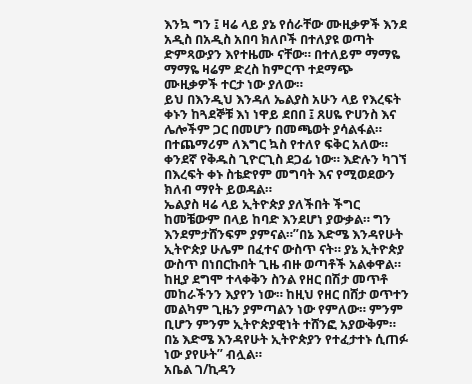እንኳ ግን ፤ ዛሬ ላይ ያኔ የሰራቸው ሙዚቃዎች እንደ አዲስ በአዲስ አበባ ክለቦች በተለያዩ ወጣት ድምጻውያን እየተዜሙ ናቸው። በተለይም ማማዬ ማማዬ ዛሬም ድረስ ከምርጥ ተደማጭ ሙዚቃዎች ተርታ ነው ያለው።
ይህ በእንዲህ እንዳለ ኤልያስ አሁን ላይ የእረፍት ቀኑን ከጓደኞቹ እነ ነዋይ ደበበ ፤ ጸሀዬ ዮሀንስ እና ሌሎችም ጋር በመሆን በመጫወት ያሳልፋል። በተጨማሪም ለእግር ኳስ የተለየ ፍቅር አለው። ቀንደኛ የቅዱስ ጊዮርጊስ ደጋፊ ነው። እድሉን ካገኘ በእረፍት ቀኑ ስቴድየም መግባት እና የሚወደውን ክለብ ማየት ይወዳል።
ኤልያስ ዛሬ ላይ ኢትዮጵያ ያለችበት ችግር ከመቼውም በላይ ከባድ እንደሆነ ያውቃል። ግን እንደምታሸንፍም ያምናል።”በኔ እድሜ እንዳየሁት ኢትዮጵያ ሁሌም በፈተና ውስጥ ናት። ያኔ ኢትዮጵያ ውስጥ በነበርኩበት ጊዜ ብዙ ወጣቶች አልቀዋል። ከዚያ ደግሞ ተላቀቅን ስንል የዘር በሽታ መጥቶ መከራችንን እያየን ነው። ከዚህ የዘር በሸታ ወጥተን መልካም ጊዜን ያምጣልን ነው የምለው። ምንም ቢሆን ምንም ኢትዮጵያዊነት ተሸንፎ አያውቅም። በኔ እድሜ እንዳየሁት ኢትዮጵያን የተፈታተኑ ሲጠፉ ነው ያየሁት” ብሏል።
አቤል ገ/ኪዳን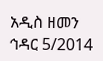አዲስ ዘመን ኅዳር 5/2014